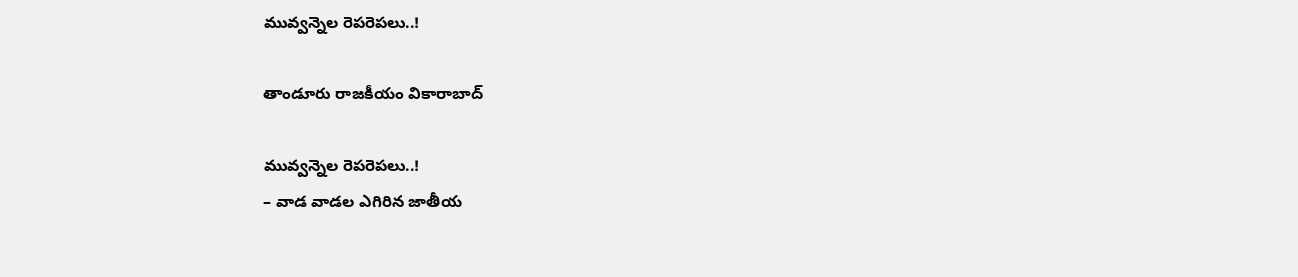మువ్వ‌న్నెల రెప‌రెప‌లు..!

తాండూరు రాజకీయం వికారాబాద్

మువ్వ‌న్నెల రెప‌రెప‌లు..!
– వాడ వాడ‌ల ఎగిరిన జాతీయ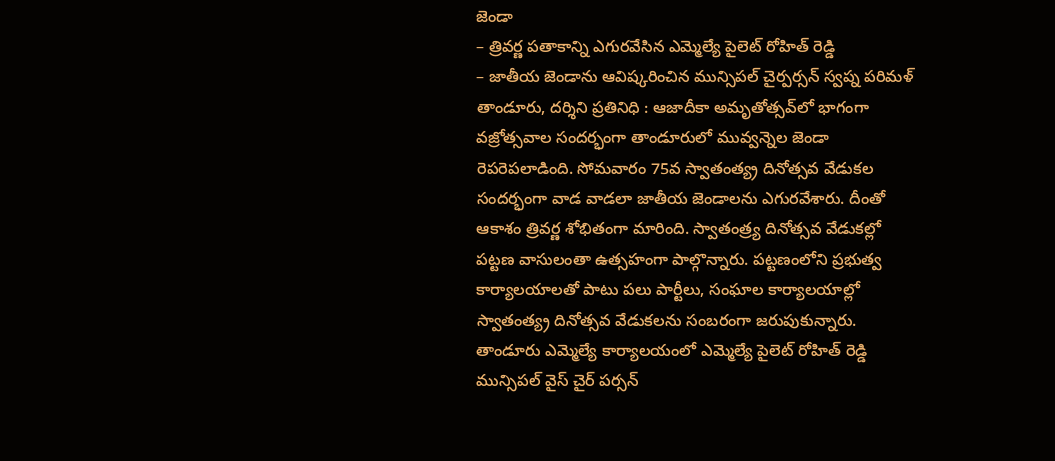జెండా
– త్రివ‌ర్ణ ప‌తాకాన్ని ఎగురవేసిన ఎమ్మెల్యే పైలెట్ రోహిత్ రెడ్డి
– జాతీయ జెండాను ఆవిష్కరించిన మున్సిపల్ చైర్పర్సన్ స్వప్న పరిమళ్
తాండూరు, ద‌ర్శిని ప్ర‌తినిధి : ఆజాదీకా అమృతోత్స‌వ్‌లో భాగంగా వ‌జ్రోత్స‌వాల సంద‌ర్భంగా తాండూరులో మువ్వన్నెల జెండా రెప‌రెప‌లాడింది. సోమ‌వారం 75వ స్వాతంత్య్ర దినోత్సవ వేడుకల సందర్భంగా వాడ వాడలా జాతీయ‌ జెండాలను ఎగురవేశారు. దీంతో ఆకాశం త్రివర్ణ శోభితంగా మారింది. స్వాతంత్ర్య దినోత్సవ వేడుకల్లో పట్టణ వాసులంతా ఉత్సహంగా పాల్గొన్నారు. పట్టణంలోని ప్రభుత్వ కార్యాలయాలతో పాటు పలు పార్టీలు, సంఘాల కార్యాలయాల్లో స్వాతంత్య్ర దినోత్సవ వేడుకలను సంబరంగా జరుపుకున్నారు. తాండూరు ఎమ్మెల్యే కార్యాలయంలో ఎమ్మెల్యే పైలెట్ రోహిత్ రెడ్డి మున్సిపల్ వైస్ చైర్ పర్సన్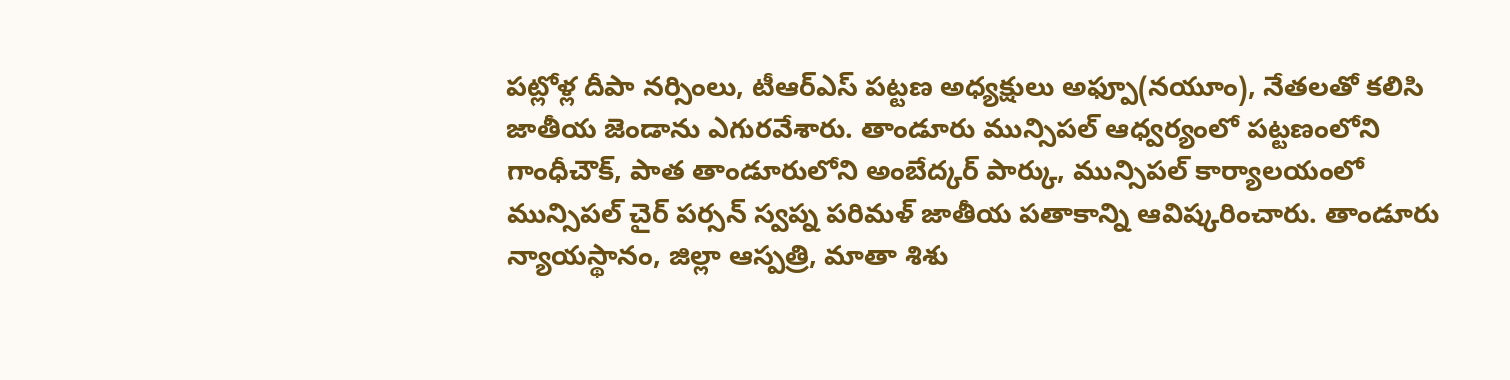పట్లోళ్ల దీపా నర్సింలు, టీఆర్ఎస్ ప‌ట్ట‌ణ అధ్య‌క్షులు అఫ్పూ(న‌యూం), నేతలతో కలిసి జాతీయ జెండాను ఎగురవేశారు. తాండూరు మున్సిపల్ ఆధ్వర్యంలో పట్టణంలోని గాంధీచౌక్, పాత తాండూరులోని అంబేద్కర్ పార్కు, మున్సిపల్ కార్యాలయంలో మున్సిపల్ చైర్ పర్సన్ స్వప్న పరిమళ్ జాతీయ పతాకాన్ని ఆవిష్కరించారు. తాండూరు న్యాయస్థానం, జిల్లా ఆస్పత్రి, మాతా శిశు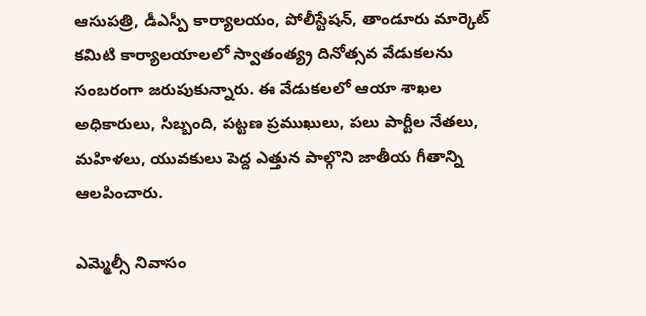ఆసుపత్రి, డీఎస్పీ కార్యాలయం, పోలీస్టేషన్, తాండూరు మార్కెట్ కమిటి కార్యాలయాలలో స్వాతంత్య్ర దినోత్సవ వేడుకలను సంబరంగా జరుపుకున్నారు. ఈ వేడుకలలో ఆయా శాఖల అధికారులు, సిబ్బంది, పట్టణ ప్రముఖులు, పలు పార్టీల నేతలు, మహిళలు, యువకులు పెద్ద ఎత్తున పాల్గొని జాతీయ గీతాన్ని ఆలపించారు.

ఎమ్మెల్సీ నివాసం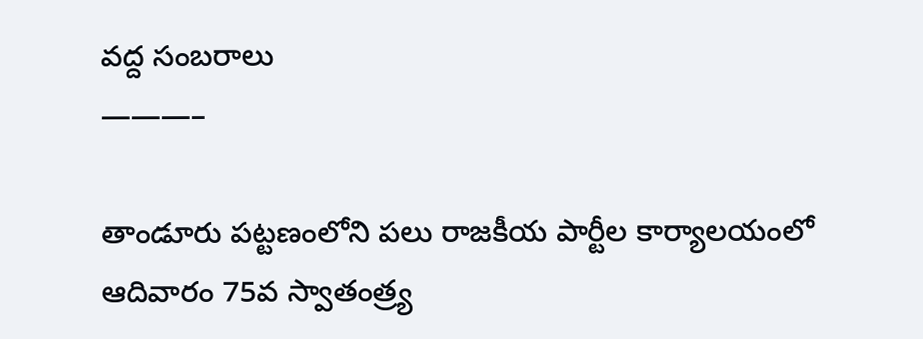వద్ద సంబరాలు
———–

తాండూరు పట్టణంలోని పలు రాజకీయ పార్టీల కార్యాలయంలో ఆదివారం 75వ స్వాతంత్ర్య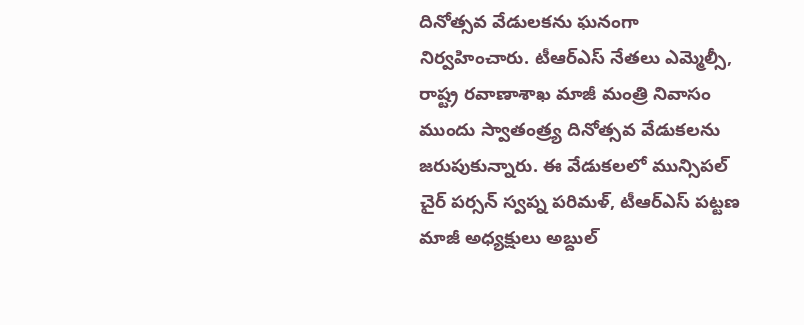దినోత్సవ వేడులకను ఘనంగా నిర్వహించారు. టీఆర్ఎస్ నేతలు ఎమ్మెల్సీ, రాష్ట్ర రవాణాశాఖ మాజీ మంత్రి నివాసం ముందు స్వాతంత్ర్య దినోత్సవ వేడుకలను జరుపుకున్నారు. ఈ వేడుకలలో మున్సిపల్ చైర్ పర్సన్ స్వప్న పరిమళ్, టీఆర్ఎస్ పట్టణ మాజీ అధ్యక్షులు అబ్దుల్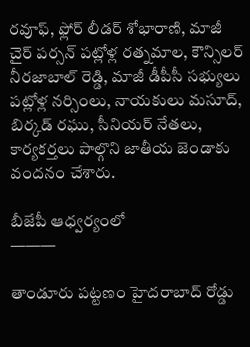రవూఫ్, ఫ్లోర్ లీడర్ శోభారాణి, మాజీ చైర్ పర్సన్ పట్లోళ్ల రత్నమాల, కౌన్సిలర్ నీరజాబాల్ రెడ్డి, మాజీ డీపీసీ సభ్యులు పట్లోళ్ల నర్సింలు, నాయకులు మసూద్, బిర్కడ్ రఘు, సీనియర్ నేతలు, కార్యకర్తలు పాల్గొని జాతీయ జెండాకు వందనం చేశారు.

బీజేపీ ఆధ్వర్యంలో
———

తాండూరు పట్టణం హైదరాబాద్ రోడ్డు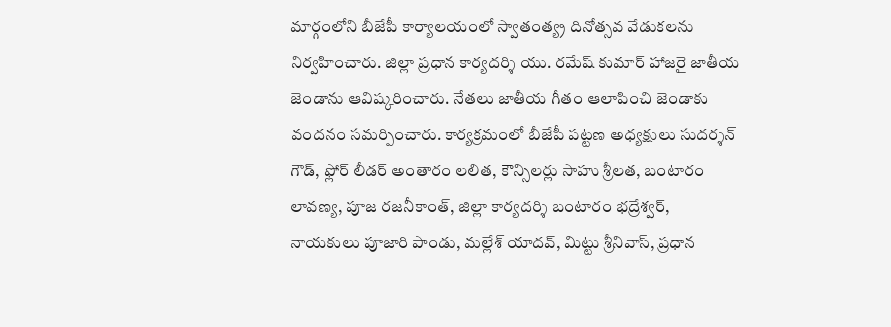మార్గంలోని బీజేపీ కార్యాలయంలో స్వాతంత్య్ర దినోత్సవ వేడుకలను నిర్వహించారు. జిల్లా ప్రధాన కార్యదర్శి యు. రమేష్ కుమార్ హాజరై జాతీయ జెండాను ఆవిష్కరించారు. నేతలు జాతీయ గీతం ఆలాపించి జెండాకు వందనం సమర్పించారు. కార్యక్రమంలో బీజేపీ పట్టణ అధ్యక్షులు సుదర్శన్ గౌడ్, ఫ్లోర్ లీడర్ అంతారం లలిత, కౌన్సిలర్లు సాహు శ్రీలత, బంటారం లావణ్య, పూజ రజనీకాంత్, జిల్లా కార్యదర్శి బంటారం భద్రేశ్వర్, నాయకులు పూజారి పాండు, మల్లేశ్ యాదవ్, మిట్టు శ్రీనివాస్, ప్రధాన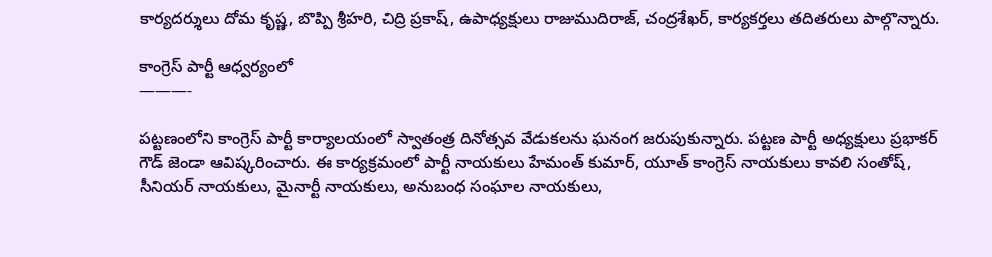కార్యదర్శులు దోమ కృష్ణ, బొప్పి శ్రీహరి, చిద్రి ప్రకాష్, ఉపాధ్యక్షులు రాజుముదిరాజ్, చంద్రశేఖర్, కార్యకర్తలు తదితరులు పాల్గొన్నారు.

కాంగ్రెస్ పార్టీ ఆధ్వర్యంలో
———-

పట్టణంలోని కాంగ్రెస్ పార్టీ కార్యాలయంలో స్వాతంత్ర దినోత్సవ వేడుకలను ఘనంగ జరుపుకున్నారు. పట్టణ పార్టీ అధ్యక్షులు ప్రభాకర్ గౌడ్ జెండా ఆవిష్కరించారు. ఈ కార్యక్రమంలో పార్టీ నాయకులు హేమంత్ కుమార్, యూత్ కాంగ్రెస్ నాయకులు కావలి సంతోష్, సీనియర్ నాయకులు, మైనార్టీ నాయకులు, అనుబంధ సంఘాల నాయకులు,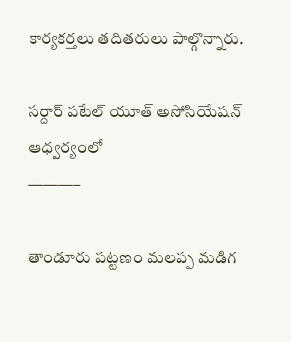కార్యకర్తలు తదితరులు పాల్గొన్నారు.

సర్దార్ పటేల్ యూత్ అసోసియేషన్ ఆధ్వర్యంలో
———–

తాండూరు పట్టణం మలప్ప మడిగ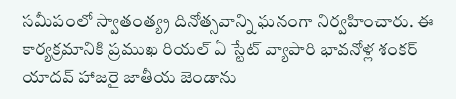సమీపంలో స్వాతంత్య్ర దినోత్సవాన్ని ఘనంగా నిర్వహించారు. ఈ కార్యక్రమానికి ప్రముఖ రియల్ ఏ స్టేట్ వ్యాపారి భావనోళ్ల శంకర్ యాదవ్ హాజరై జాతీయ జెండాను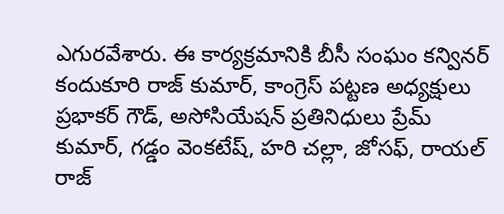ఎగురవేశారు. ఈ కార్యక్రమానికి బీసీ సంఘం కన్వినర్ కందుకూరి రాజ్ కుమార్, కాంగ్రెస్ పట్టణ అధ్యక్షులు ప్రభాకర్ గౌడ్, అసోసియేషన్ ప్రతినిధులు ప్రేమ్ కుమార్, గడ్డం వెంకటేష్, హరి చల్లా, జోసఫ్, రాయల్ రాజ్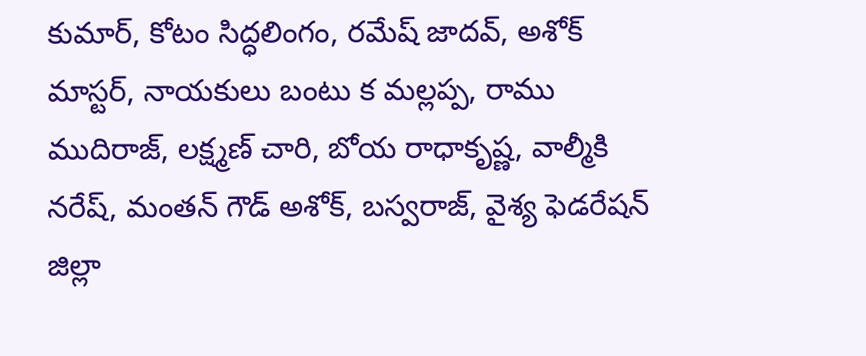కుమార్, కోటం సిద్ధలింగం, రమేష్ జాదవ్, అశోక్ మాస్టర్, నాయకులు బంటు క మల్లప్ప, రాము ముదిరాజ్, లక్ష్మణ్ చారి, బోయ రాధాకృష్ణ, వాల్మీకి నరేష్, మంతన్ గౌడ్ అశోక్, బస్వరాజ్, వైశ్య ఫెడరేషన్ జిల్లా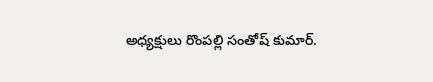అధ్యక్షులు రొంపల్లి సంతోష్ కుమార్.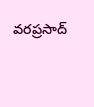వరప్రసాద్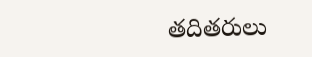తదితరులు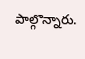పాల్గొన్నారు.